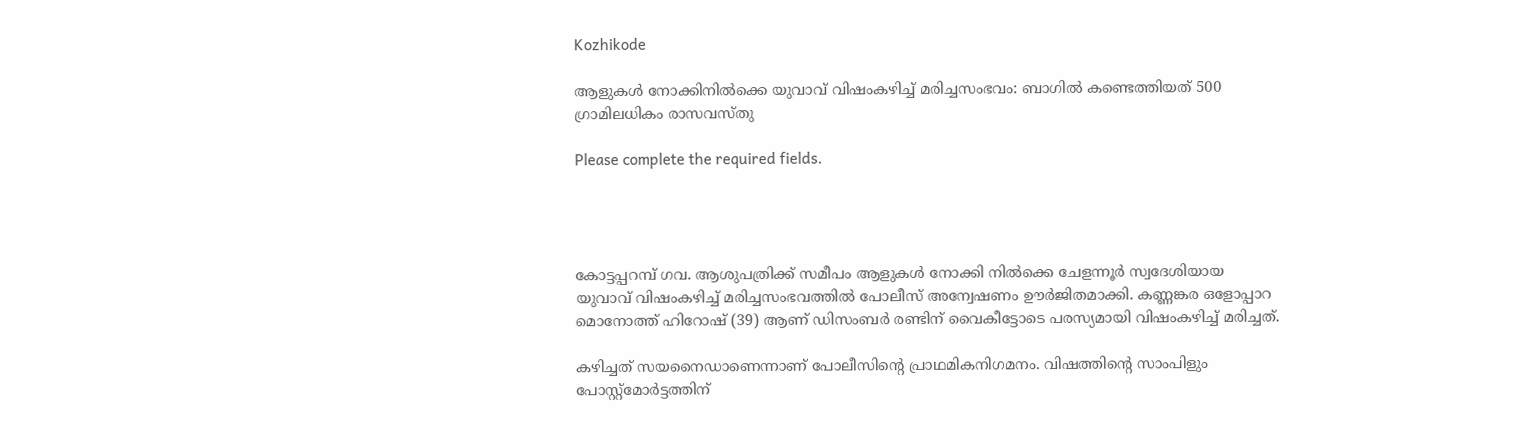Kozhikode

ആളുകൾ നോക്കിനിൽക്കെ യുവാവ് വിഷംകഴിച്ച് മരിച്ചസംഭവം: ബാഗില്‍ കണ്ടെത്തിയത് 500 ഗ്രാമിലധികം രാസവസ്തു

Please complete the required fields.




കോട്ടപ്പറമ്പ് ഗവ. ആശുപത്രിക്ക് സമീപം ആളുകൾ നോക്കി നിൽക്കെ ചേളന്നൂർ സ്വദേശിയായ യുവാവ് വിഷംകഴിച്ച് മരിച്ചസംഭവത്തിൽ പോലീസ് അന്വേഷണം ഊർജിതമാക്കി. കണ്ണങ്കര ഒളോപ്പാറ മൊനോത്ത് ഹിറോഷ് (39) ആണ് ഡിസംബർ രണ്ടിന് വൈകീട്ടോടെ പരസ്യമായി വിഷംകഴിച്ച് മരിച്ചത്.

കഴിച്ചത് സയനൈഡാണെന്നാണ് പോലീസിന്റെ പ്രാഥമികനിഗമനം. വിഷത്തിന്റെ സാംപിളും പോസ്റ്റ്‌മോർട്ടത്തിന്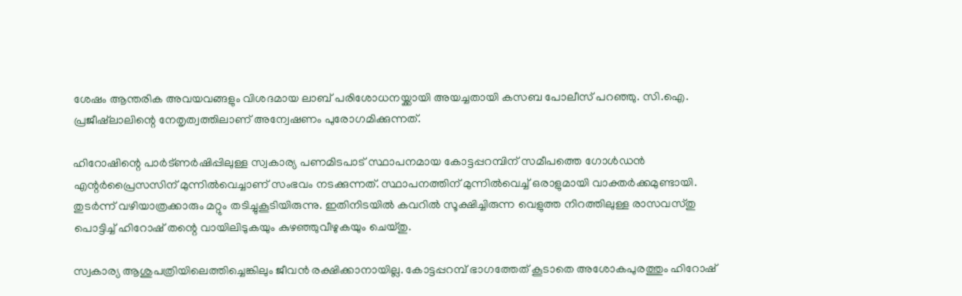ശേഷം ആന്തരിക അവയവങ്ങളും വിശദമായ ലാബ് പരിശോധനയ്ക്കായി അയച്ചതായി കസബ പോലീസ് പറഞ്ഞു. സി.ഐ. പ്രജീഷ്‌ലാലിന്റെ നേതൃത്വത്തിലാണ് അന്വേഷണം പുരോഗമിക്കുന്നത്.

ഹിറോഷിന്റെ പാർട്‌ണർഷിപ്പിലുള്ള സ്വകാര്യ പണമിടപാട് സ്ഥാപനമായ കോട്ടപ്പറമ്പിന് സമീപത്തെ ഗോൾഡൻ എന്റർപ്രൈസസിന് മുന്നിൽവെച്ചാണ് സംഭവം നടക്കുന്നത്. സ്ഥാപനത്തിന് മുന്നിൽവെച്ച് ഒരാളുമായി വാക്തർക്കമുണ്ടായി. തുടർന്ന് വഴിയാത്രക്കാരും മറ്റും തടിച്ചുകൂടിയിരുന്നു. ഇതിനിടയിൽ കവറിൽ സൂക്ഷിച്ചിരുന്ന വെളുത്ത നിറത്തിലുള്ള രാസവസ്തു പൊട്ടിച്ച് ഹിറോഷ് തന്റെ വായിലിടുകയും കുഴഞ്ഞുവീഴുകയും ചെയ്തു.

സ്വകാര്യ ആശുപത്രിയിലെത്തിച്ചെങ്കിലും ജീവൻ രക്ഷിക്കാനായില്ല. കോട്ടപ്പറമ്പ് ഭാഗത്തേത് കൂടാതെ അശോകപുരത്തും ഹിറോഷ്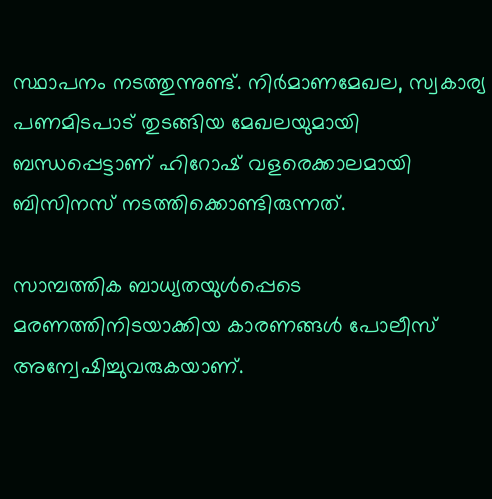സ്ഥാപനം നടത്തുന്നുണ്ട്. നിർമാണമേഖല, സ്വകാര്യ പണമിടപാട് തുടങ്ങിയ മേഖലയുമായി ബന്ധപ്പെട്ടാണ് ഹിറോഷ് വളരെക്കാലമായി ബിസിനസ് നടത്തിക്കൊണ്ടിരുന്നത്.

സാമ്പത്തിക ബാധ്യതയുൾപ്പെടെ മരണത്തിനിടയാക്കിയ കാരണങ്ങൾ പോലീസ് അന്വേഷിച്ചുവരുകയാണ്.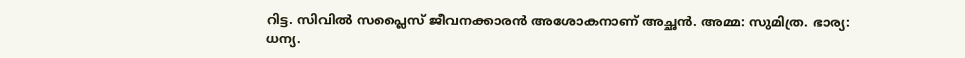റിട്ട. സിവിൽ സപ്ലൈസ് ജീവനക്കാരൻ അശോകനാണ് അച്ഛൻ. അമ്മ: സുമിത്ര. ഭാര്യ: ധന്യ.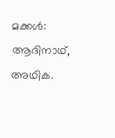മക്കൾ: ആദിനാഥ്, അഥിക.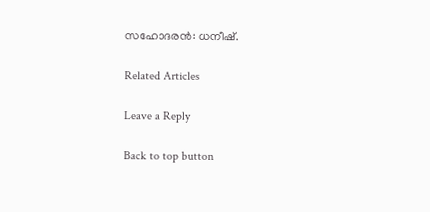സഹോദരൻ: ധനീഷ്.

Related Articles

Leave a Reply

Back to top button